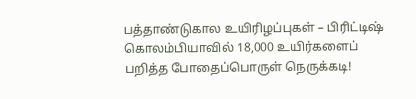பத்தாண்டுகால உயிரிழப்புகள் – பிரிட்டிஷ் கொலம்பியாவில் 18,000 உயிர்களைப் பறித்த போதைப்பொருள் நெருக்கடி!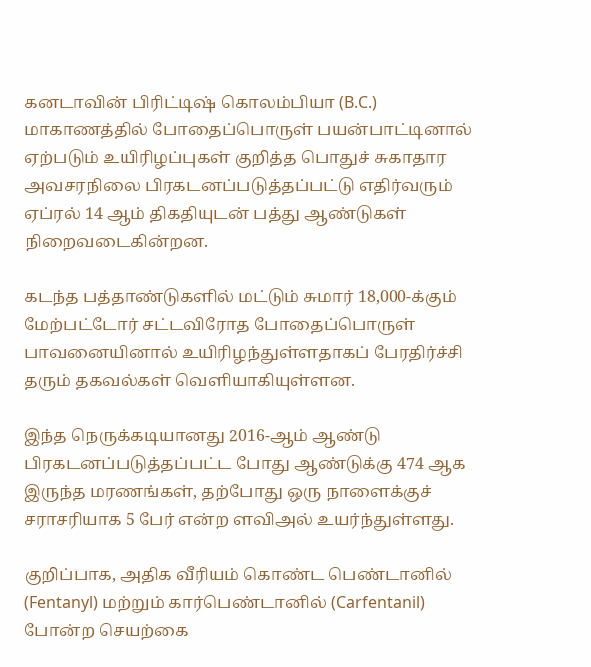கனடாவின் பிரிட்டிஷ் கொலம்பியா (B.C.) மாகாணத்தில் போதைப்பொருள் பயன்பாட்டினால் ஏற்படும் உயிரிழப்புகள் குறித்த பொதுச் சுகாதார அவசரநிலை பிரகடனப்படுத்தப்பட்டு எதிர்வரும் ஏப்ரல் 14 ஆம் திகதியுடன் பத்து ஆண்டுகள் நிறைவடைகின்றன.

கடந்த பத்தாண்டுகளில் மட்டும் சுமார் 18,000-க்கும் மேற்பட்டோர் சட்டவிரோத போதைப்பொருள் பாவனையினால் உயிரிழந்துள்ளதாகப் பேரதிர்ச்சி தரும் தகவல்கள் வெளியாகியுள்ளன.

இந்த நெருக்கடியானது 2016-ஆம் ஆண்டு பிரகடனப்படுத்தப்பட்ட போது ஆண்டுக்கு 474 ஆக இருந்த மரணங்கள், தற்போது ஒரு நாளைக்குச் சராசரியாக 5 பேர் என்ற ளவிஅல் உயர்ந்துள்ளது.

குறிப்பாக, அதிக வீரியம் கொண்ட பெண்டானில் (Fentanyl) மற்றும் கார்பெண்டானில் (Carfentanil) போன்ற செயற்கை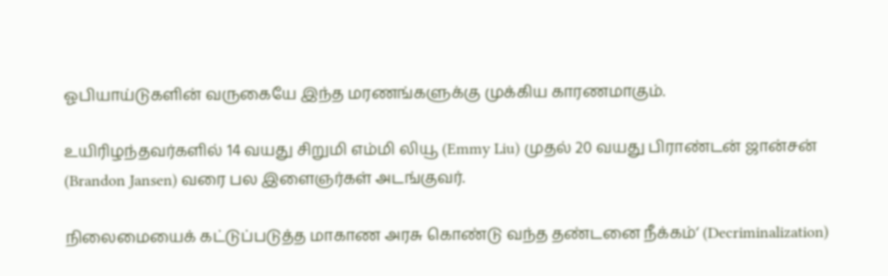ஓபியாய்டுகளின் வருகையே இந்த மரணங்களுக்கு முக்கிய காரணமாகும்.

உயிரிழந்தவர்களில் 14 வயது சிறுமி எம்மி லியூ (Emmy Liu) முதல் 20 வயது பிராண்டன் ஜான்சன் (Brandon Jansen) வரை பல இளைஞர்கள் அடங்குவர்.

நிலைமையைக் கட்டுப்படுத்த மாகாண அரசு கொண்டு வந்த தண்டனை நீக்கம்‘ (Decriminalization)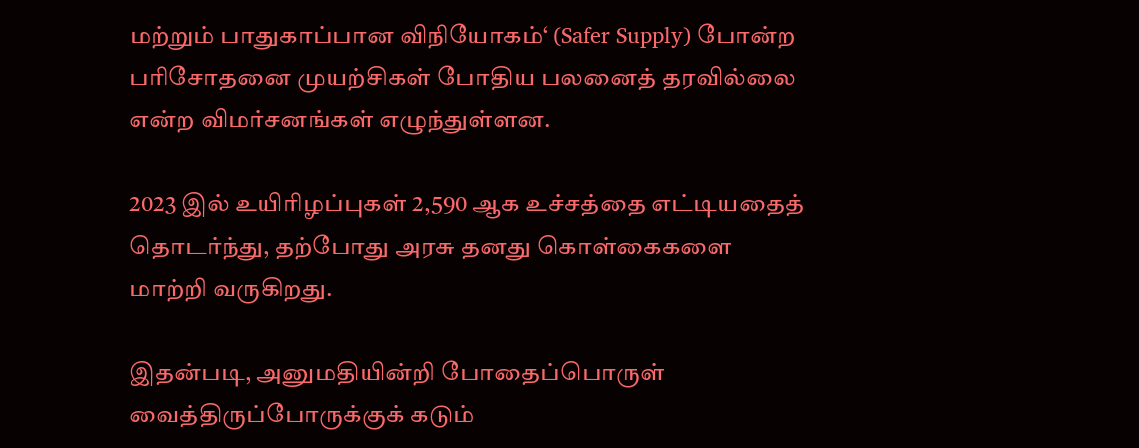மற்றும் பாதுகாப்பான விநியோகம்‘ (Safer Supply) போன்ற பரிசோதனை முயற்சிகள் போதிய பலனைத் தரவில்லை என்ற விமர்சனங்கள் எழுந்துள்ளன.

2023 இல் உயிரிழப்புகள் 2,590 ஆக உச்சத்தை எட்டியதைத் தொடர்ந்து, தற்போது அரசு தனது கொள்கைகளை மாற்றி வருகிறது.

இதன்படி, அனுமதியின்றி போதைப்பொருள் வைத்திருப்போருக்குக் கடும்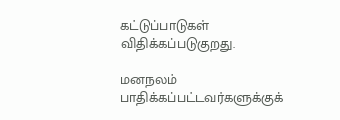கட்டுப்பாடுகள் விதிக்கப்படுகுறது.

மனநலம் பாதிக்கப்பட்டவர்களுக்குக்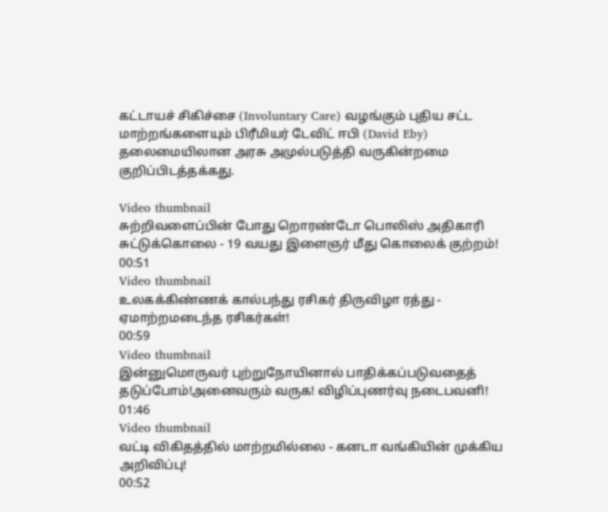கட்டாயச் சிகிச்சை (Involuntary Care) வழங்கும் புதிய சட்ட மாற்றங்களையும் பிரீமியர் டேவிட் ஈபி (David Eby) தலைமையிலான அரசு அமுல்படுத்தி வருகின்றமை குறிப்பிடத்தக்கது.

Video thumbnail
சுற்றிவளைப்பின் போது றொரண்டோ பொலிஸ் அதிகாரி சுட்டுக்கொலை - 19 வயது இளைஞர் மீது கொலைக் குற்றம்!
00:51
Video thumbnail
உலகக்கிண்ணக் கால்பந்து ரசிகர் திருவிழா ரத்து - ஏமாற்றமடைந்த ரசிகர்கள்!
00:59
Video thumbnail
இன்னுமொருவர் புற்றுநோயினால் பாதிக்கப்படுவதைத் தடுப்போம்!அனைவரும் வருக! விழிப்புணர்வு நடைபவனி!
01:46
Video thumbnail
வட்டி விகிதத்தில் மாற்றமில்லை - கனடா வங்கியின் முக்கிய அறிவிப்பு!
00:52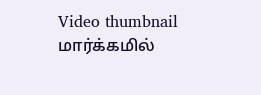Video thumbnail
மார்க்கமில்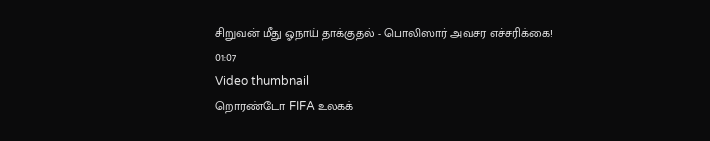சிறுவன் மீது ஓநாய் தாக்குதல் - பொலிஸார் அவசர எச்சரிக்கை!
01:07
Video thumbnail
றொரண்டோ FIFA உலகக்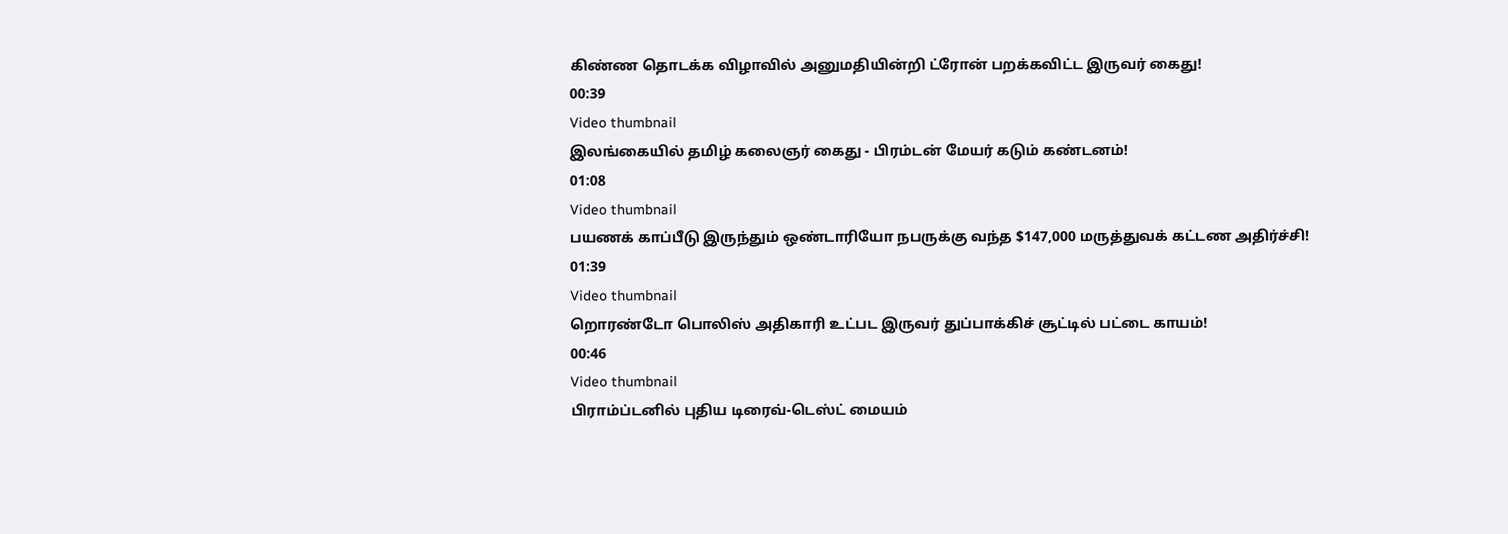கிண்ண தொடக்க விழாவில் அனுமதியின்றி ட்ரோன் பறக்கவிட்ட இருவர் கைது!
00:39
Video thumbnail
இலங்கையில் தமிழ் கலைஞர் கைது - பிரம்டன் மேயர் கடும் கண்டனம்!
01:08
Video thumbnail
பயணக் காப்பீடு இருந்தும் ஒண்டாரியோ நபருக்கு வந்த $147,000 மருத்துவக் கட்டண அதிர்ச்சி!
01:39
Video thumbnail
றொரண்டோ பொலிஸ் அதிகாரி உட்பட இருவர் துப்பாக்கிச் சூட்டில் பட்டை காயம்!
00:46
Video thumbnail
பிராம்ப்டனில் புதிய டிரைவ்-டெஸ்ட் மையம்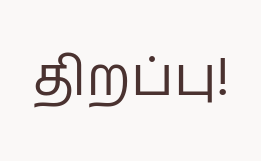திறப்பு!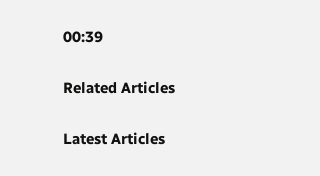00:39

Related Articles

Latest Articles